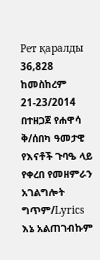Рет қаралды 36,828
ከመስከረም 21-23/2014 በተዘጋጀ የሐዋሳ ቅ/ሰበካ ዓመታዊ የእናቶች ጉባዔ ላይ የቀረበ የመዘምራን አገልግሎት
ግጥም/Lyrics
እኔ አልጠገብኩም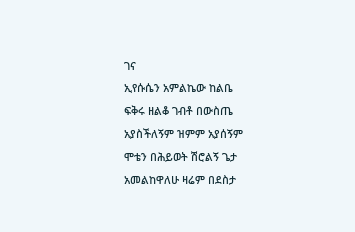ገና
ኢየሱሴን አምልኬው ከልቤ
ፍቅሩ ዘልቆ ገብቶ በውስጤ
አያስችለኝም ዝምም አያሰኝም
ሞቴን በሕይወት ሽሮልኝ ጌታ
አመልከዋለሁ ዛሬም በደስታ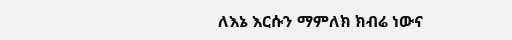ለእኔ እርሱን ማምለክ ክብሬ ነውና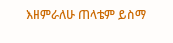እዘምራለሁ ጠላቴም ይስማ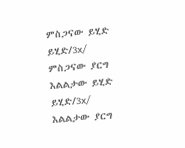ምስጋናው ይሂድ ይሂድ/3x/ ምስጋናው ያርግ
እልልታው ይሂድ ይሂድ/3x/ እልልታው ያርግ